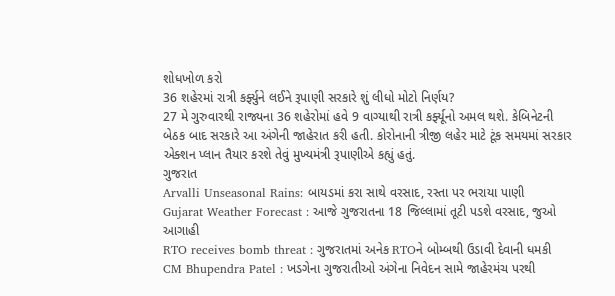શોધખોળ કરો
36 શહેરમાં રાત્રી કર્ફ્યુને લઈને રૂપાણી સરકારે શું લીધો મોટો નિર્ણય?
27 મે ગુરુવારથી રાજ્યના 36 શહેરોમાં હવે 9 વાગ્યાથી રાત્રી કર્ફ્યૂનો અમલ થશે. કેબિનેટની બેઠક બાદ સરકારે આ અંગેની જાહેરાત કરી હતી. કોરોનાની ત્રીજી લહેર માટે ટૂંક સમયમાં સરકાર એક્શન પ્લાન તૈયાર કરશે તેવું મુખ્યમંત્રી રૂપાણીએ કહ્યું હતું.
ગુજરાત
Arvalli Unseasonal Rains: બાયડમાં કરા સાથે વરસાદ, રસ્તા પર ભરાયા પાણી
Gujarat Weather Forecast : આજે ગુજરાતના 18 જિલ્લામાં તૂટી પડશે વરસાદ, જુઓ આગાહી
RTO receives bomb threat : ગુજરાતમાં અનેક RTOને બોમ્બથી ઉડાવી દેવાની ધમકી
CM Bhupendra Patel : ખડગેના ગુજરાતીઓ અંગેના નિવેદન સામે જાહેરમંચ પરથી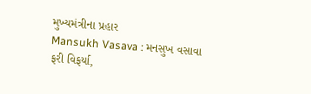મુખ્યમંત્રીના પ્રહાર
Mansukh Vasava : મનસુખ વસાવા ફરી વિફર્યા,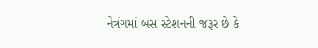નેત્રંગમાં બસ સ્ટેશનની જરૂર છે કે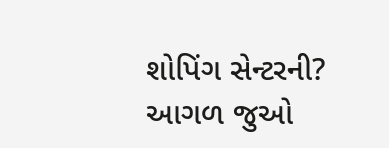શોપિંગ સેન્ટરની?
આગળ જુઓ